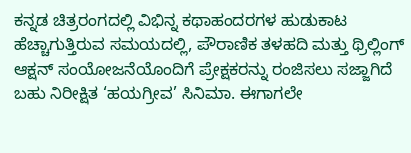ಕನ್ನಡ ಚಿತ್ರರಂಗದಲ್ಲಿ ವಿಭಿನ್ನ ಕಥಾಹಂದರಗಳ ಹುಡುಕಾಟ ಹೆಚ್ಚಾಗುತ್ತಿರುವ ಸಮಯದಲ್ಲಿ, ಪೌರಾಣಿಕ ತಳಹದಿ ಮತ್ತು ಥ್ರಿಲ್ಲಿಂಗ್ ಆಕ್ಷನ್ ಸಂಯೋಜನೆಯೊಂದಿಗೆ ಪ್ರೇಕ್ಷಕರನ್ನು ರಂಜಿಸಲು ಸಜ್ಜಾಗಿದೆ ಬಹು ನಿರೀಕ್ಷಿತ ‘ಹಯಗ್ರೀವ’ ಸಿನಿಮಾ. ಈಗಾಗಲೇ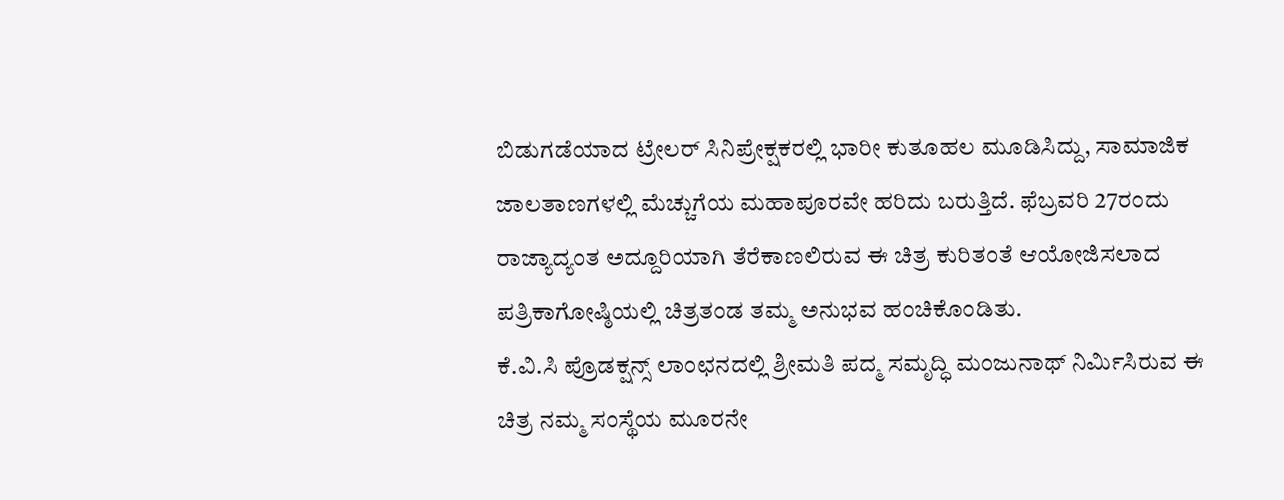ಬಿಡುಗಡೆಯಾದ ಟ್ರೇಲರ್ ಸಿನಿಪ್ರೇಕ್ಷಕರಲ್ಲಿ ಭಾರೀ ಕುತೂಹಲ ಮೂಡಿಸಿದ್ದು, ಸಾಮಾಜಿಕ ಜಾಲತಾಣಗಳಲ್ಲಿ ಮೆಚ್ಚುಗೆಯ ಮಹಾಪೂರವೇ ಹರಿದು ಬರುತ್ತಿದೆ. ಫೆಬ್ರವರಿ 27ರಂದು ರಾಜ್ಯಾದ್ಯಂತ ಅದ್ದೂರಿಯಾಗಿ ತೆರೆಕಾಣಲಿರುವ ಈ ಚಿತ್ರ ಕುರಿತಂತೆ ಆಯೋಜಿಸಲಾದ ಪತ್ರಿಕಾಗೋಷ್ಠಿಯಲ್ಲಿ ಚಿತ್ರತಂಡ ತಮ್ಮ ಅನುಭವ ಹಂಚಿಕೊಂಡಿತು.
ಕೆ.ವಿ.ಸಿ ಪ್ರೊಡಕ್ಷನ್ಸ್ ಲಾಂಛನದಲ್ಲಿ ಶ್ರೀಮತಿ ಪದ್ಮ ಸಮೃದ್ಧಿ ಮಂಜುನಾಥ್ ನಿರ್ಮಿಸಿರುವ ಈ ಚಿತ್ರ ನಮ್ಮ ಸಂಸ್ಥೆಯ ಮೂರನೇ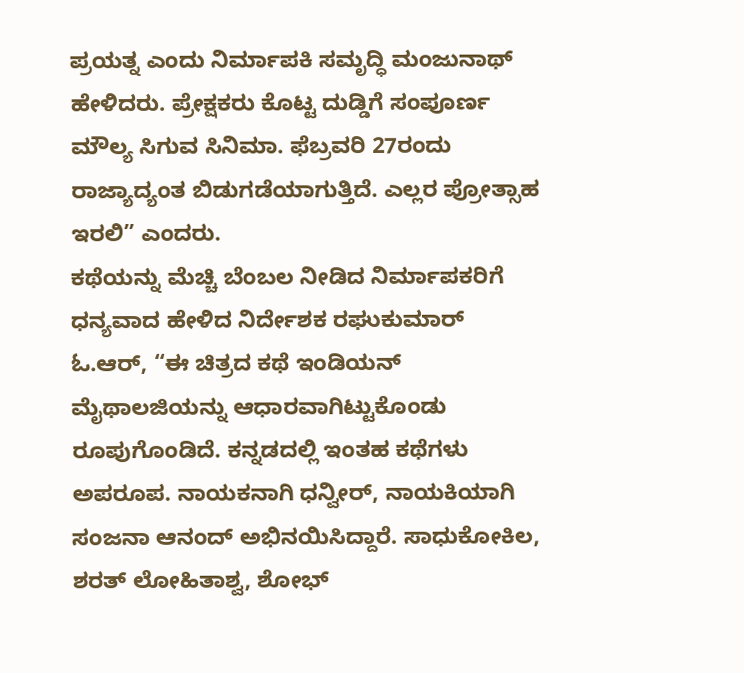ಪ್ರಯತ್ನ ಎಂದು ನಿರ್ಮಾಪಕಿ ಸಮೃದ್ಧಿ ಮಂಜುನಾಥ್ ಹೇಳಿದರು. ಪ್ರೇಕ್ಷಕರು ಕೊಟ್ಟ ದುಡ್ಡಿಗೆ ಸಂಪೂರ್ಣ ಮೌಲ್ಯ ಸಿಗುವ ಸಿನಿಮಾ. ಫೆಬ್ರವರಿ 27ರಂದು ರಾಜ್ಯಾದ್ಯಂತ ಬಿಡುಗಡೆಯಾಗುತ್ತಿದೆ. ಎಲ್ಲರ ಪ್ರೋತ್ಸಾಹ ಇರಲಿ” ಎಂದರು.
ಕಥೆಯನ್ನು ಮೆಚ್ಚಿ ಬೆಂಬಲ ನೀಡಿದ ನಿರ್ಮಾಪಕರಿಗೆ ಧನ್ಯವಾದ ಹೇಳಿದ ನಿರ್ದೇಶಕ ರಘುಕುಮಾರ್ ಓ.ಆರ್, “ಈ ಚಿತ್ರದ ಕಥೆ ಇಂಡಿಯನ್ ಮೈಥಾಲಜಿಯನ್ನು ಆಧಾರವಾಗಿಟ್ಟುಕೊಂಡು ರೂಪುಗೊಂಡಿದೆ. ಕನ್ನಡದಲ್ಲಿ ಇಂತಹ ಕಥೆಗಳು ಅಪರೂಪ. ನಾಯಕನಾಗಿ ಧನ್ವೀರ್, ನಾಯಕಿಯಾಗಿ ಸಂಜನಾ ಆನಂದ್ ಅಭಿನಯಿಸಿದ್ದಾರೆ. ಸಾಧುಕೋಕಿಲ, ಶರತ್ ಲೋಹಿತಾಶ್ವ, ಶೋಭ್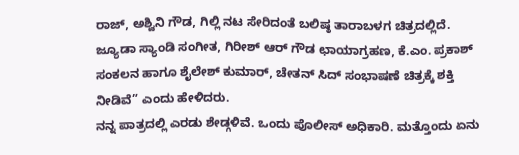ರಾಜ್, ಅಶ್ವಿನಿ ಗೌಡ, ಗಿಲ್ಲಿ ನಟ ಸೇರಿದಂತೆ ಬಲಿಷ್ಠ ತಾರಾಬಳಗ ಚಿತ್ರದಲ್ಲಿದೆ. ಜ್ಯೂಡಾ ಸ್ಯಾಂಡಿ ಸಂಗೀತ, ಗಿರೀಶ್ ಆರ್ ಗೌಡ ಛಾಯಾಗ್ರಹಣ, ಕೆ.ಎಂ. ಪ್ರಕಾಶ್ ಸಂಕಲನ ಹಾಗೂ ಶೈಲೇಶ್ ಕುಮಾರ್, ಚೇತನ್ ಸಿದ್ ಸಂಭಾಷಣೆ ಚಿತ್ರಕ್ಕೆ ಶಕ್ತಿ ನೀಡಿವೆ” ಎಂದು ಹೇಳಿದರು.
ನನ್ನ ಪಾತ್ರದಲ್ಲಿ ಎರಡು ಶೇಡ್ಗಳಿವೆ. ಒಂದು ಪೊಲೀಸ್ ಅಧಿಕಾರಿ. ಮತ್ತೊಂದು ಏನು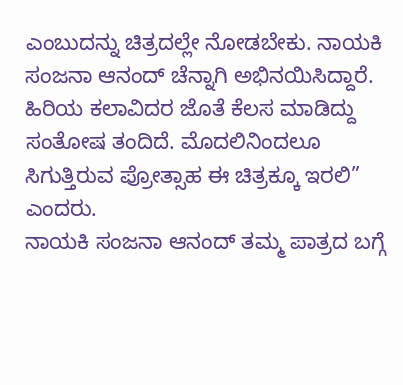ಎಂಬುದನ್ನು ಚಿತ್ರದಲ್ಲೇ ನೋಡಬೇಕು. ನಾಯಕಿ ಸಂಜನಾ ಆನಂದ್ ಚೆನ್ನಾಗಿ ಅಭಿನಯಿಸಿದ್ದಾರೆ. ಹಿರಿಯ ಕಲಾವಿದರ ಜೊತೆ ಕೆಲಸ ಮಾಡಿದ್ದು ಸಂತೋಷ ತಂದಿದೆ. ಮೊದಲಿನಿಂದಲೂ ಸಿಗುತ್ತಿರುವ ಪ್ರೋತ್ಸಾಹ ಈ ಚಿತ್ರಕ್ಕೂ ಇರಲಿ” ಎಂದರು.
ನಾಯಕಿ ಸಂಜನಾ ಆನಂದ್ ತಮ್ಮ ಪಾತ್ರದ ಬಗ್ಗೆ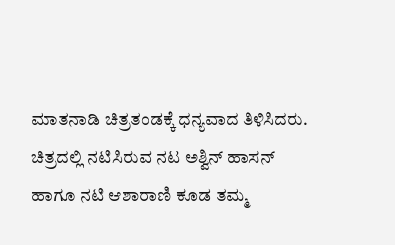ಮಾತನಾಡಿ ಚಿತ್ರತಂಡಕ್ಕೆ ಧನ್ಯವಾದ ತಿಳಿಸಿದರು. ಚಿತ್ರದಲ್ಲಿ ನಟಿಸಿರುವ ನಟ ಅಶ್ವಿನ್ ಹಾಸನ್ ಹಾಗೂ ನಟಿ ಆಶಾರಾಣಿ ಕೂಡ ತಮ್ಮ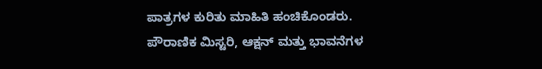ಪಾತ್ರಗಳ ಕುರಿತು ಮಾಹಿತಿ ಹಂಚಿಕೊಂಡರು.
ಪೌರಾಣಿಕ ಮಿಸ್ಟರಿ, ಆಕ್ಷನ್ ಮತ್ತು ಭಾವನೆಗಳ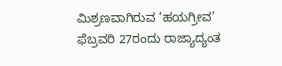ಮಿಶ್ರಣವಾಗಿರುವ ‘ಹಯಗ್ರೀವ’ ಫೆಬ್ರವರಿ 27ರಂದು ರಾಜ್ಯಾದ್ಯಂತ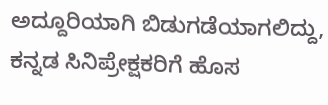ಅದ್ದೂರಿಯಾಗಿ ಬಿಡುಗಡೆಯಾಗಲಿದ್ದು, ಕನ್ನಡ ಸಿನಿಪ್ರೇಕ್ಷಕರಿಗೆ ಹೊಸ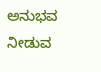ಅನುಭವ ನೀಡುವ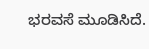ಭರವಸೆ ಮೂಡಿಸಿದೆ.